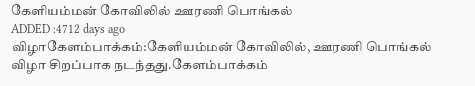கேளியம்மன் கோவிலில் ஊரணி பொங்கல்
ADDED :4712 days ago
விழாகேளம்பாக்கம்:கேளியம்மன் கோவிலில், ஊரணி பொங்கல் விழா சிறப்பாக நடந்தது.கேளம்பாக்கம்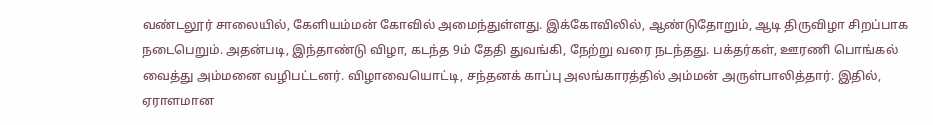வண்டலூர் சாலையில், கேளியம்மன் கோவில் அமைந்துள்ளது. இக்கோவிலில், ஆண்டுதோறும், ஆடி திருவிழா சிறப்பாக நடைபெறும். அதன்படி, இந்தாண்டு விழா, கடந்த 9ம் தேதி துவங்கி, நேற்று வரை நடந்தது. பக்தர்கள், ஊரணி பொங்கல் வைத்து அம்மனை வழிபட்டனர். விழாவையொட்டி, சந்தனக் காப்பு அலங்காரத்தில் அம்மன் அருள்பாலித்தார். இதில், ஏராளமான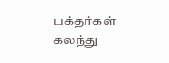பக்தர்கள் கலந்து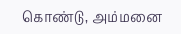கொண்டு, அம்மனை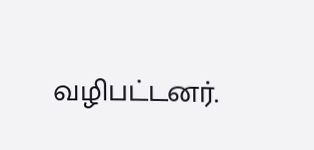வழிபட்டனர்.